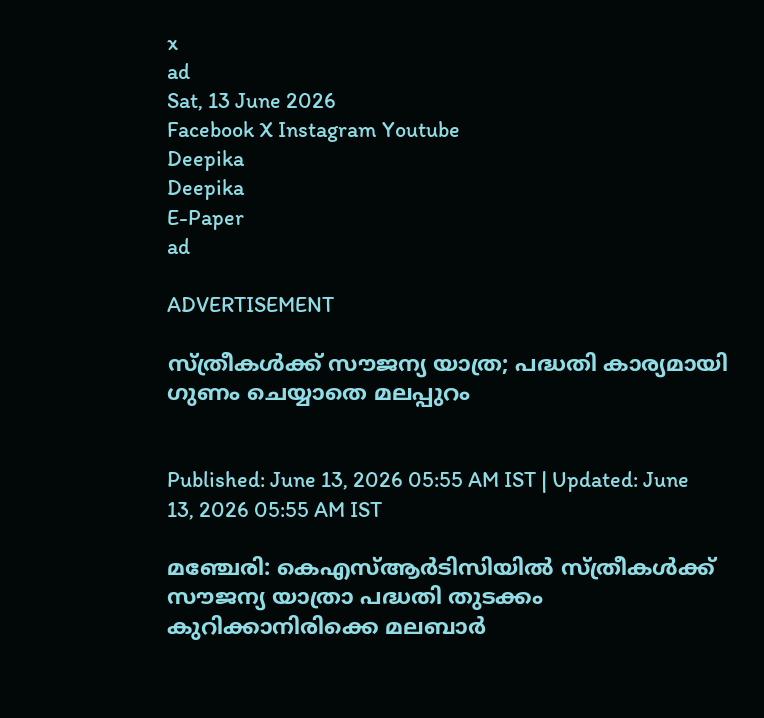x
ad
Sat, 13 June 2026
Facebook X Instagram Youtube
Deepika
Deepika
E-Paper
ad

ADVERTISEMENT

സ്ത്രീകൾക്ക് സൗജന്യ യാത്ര; പദ്ധതി കാര്യമായി ഗുണം ചെയ്യാതെ മലപ്പുറം


Published: June 13, 2026 05:55 AM IST | Updated: June 13, 2026 05:55 AM IST

മഞ്ചേരി: കെഎസ്ആർടിസിയിൽ സ്ത്രീകൾക്ക് സൗജന്യ യാത്രാ പദ്ധതി തുടക്കം കുറിക്കാനിരിക്കെ മലബാർ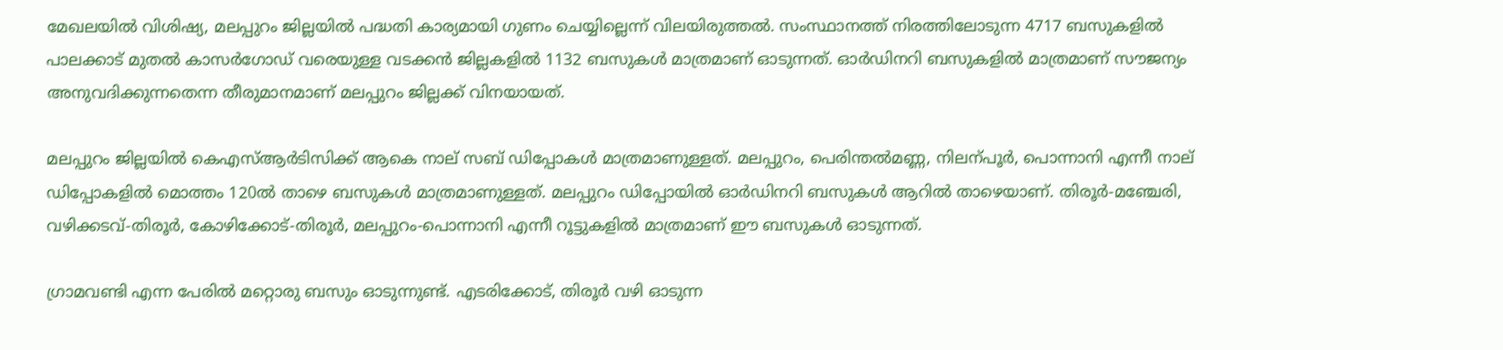മേഖലയിൽ വിശിഷ്യ, മലപ്പുറം ജില്ലയിൽ പദ്ധതി കാര്യമായി ഗുണം ചെയ്യില്ലെന്ന് വിലയിരുത്തൽ. സംസ്ഥാനത്ത് നിരത്തിലോടുന്ന 4717 ബസുകളിൽ പാലക്കാട് മുതൽ കാസർഗോഡ് വരെയുള്ള വടക്കൻ ജില്ലകളിൽ 1132 ബസുകൾ മാത്രമാണ് ഓടുന്നത്. ഓർഡിനറി ബസുകളിൽ മാത്രമാണ് സൗജന്യം അനുവദിക്കുന്നതെന്ന തീരുമാനമാണ് മലപ്പുറം ജില്ലക്ക് വിനയായത്.

മലപ്പുറം ജില്ലയിൽ കെഎസ്ആർടിസിക്ക് ആകെ നാല് സബ് ഡിപ്പോകൾ മാത്രമാണുള്ളത്. മലപ്പുറം, പെരിന്തൽമണ്ണ, നിലന്പൂർ, പൊന്നാനി എന്നീ നാല് ഡിപ്പോകളിൽ മൊത്തം 120ൽ താഴെ ബസുകൾ മാത്രമാണുള്ളത്. മലപ്പുറം ഡിപ്പോയിൽ ഓർഡിനറി ബസുകൾ ആറിൽ താഴെയാണ്. തിരൂർ-മഞ്ചേരി, വഴിക്കടവ്-തിരൂർ, കോഴിക്കോട്-തിരൂർ, മലപ്പുറം-പൊന്നാനി എന്നീ റൂട്ടുകളിൽ മാത്രമാണ് ഈ ബസുകൾ ഓടുന്നത്.

ഗ്രാമവണ്ടി എന്ന പേരിൽ മറ്റൊരു ബസും ഓടുന്നുണ്ട്. എടരിക്കോട്, തിരൂർ വഴി ഓടുന്ന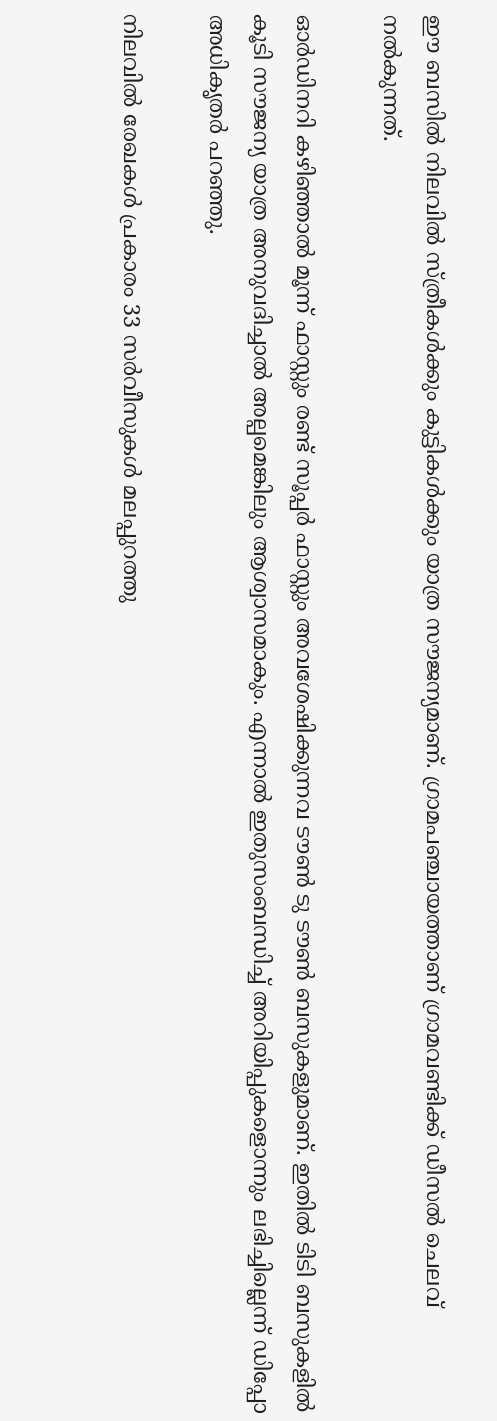ഈ ബസിൽ നിലവിൽ സ്ത്രീകൾക്കും കുട്ടികൾക്കും യാത്ര സൗജന്യമാണ്. ഗ്രാമപഞ്ചായത്താണ് ഗ്രാമവണ്ടിക്ക് ഡീസൽ ചെലവ് നൽകുന്നത്.

ഓർഡിനറി കഴിഞ്ഞാൽ മൂന്ന് ഫാസ്റ്റും രണ്ട് സൂപ്പർ ഫാസ്റ്റും അവശേഷിക്കുന്നവ ടൗണ്‍ ടു ടൗണ്‍ ബസുകളുമാണ്. ഇതിൽ ടിടി ബസുകളിൽ കൂടി സൗജന്യ യാത്ര അനുവദിച്ചാൽ അല്പമെങ്കിലും ആശ്വാസമാകും. എന്നാൽ ഇതുസംബന്ധിച്ച് അറിയിപ്പുകളൊന്നും ലഭിച്ചില്ലെന്ന് ഡിപ്പോ അധികൃതർ പറഞ്ഞു.

നിലവിൽ രേഖകൾ പ്രകാരം 33 സർവീസുകൾ മലപ്പുറത്തു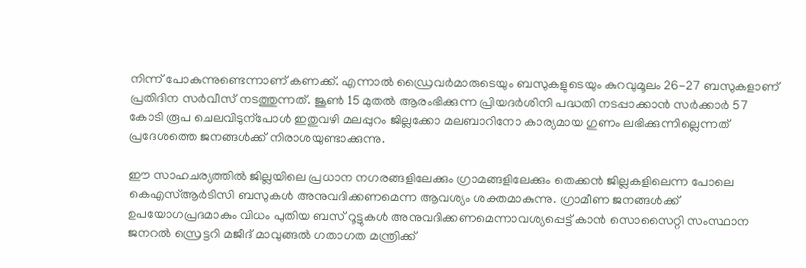നിന്ന് പോകുന്നുണ്ടെന്നാണ് കണക്ക്. എന്നാൽ ഡ്രൈവർമാരുടെയും ബസുകളുടെയും കുറവുമൂലം 26-27 ബസുകളാണ് പ്രതിദിന സർവീസ് നടത്തുന്നത്. ജൂണ്‍ 15 മുതൽ ആരംഭിക്കുന്ന പ്രിയദർശിനി പദ്ധതി നടപ്പാക്കാൻ സർക്കാർ 57 കോടി രൂപ ചെലവിടുന്പോൾ ഇതുവഴി മലപ്പുറം ജില്ലക്കോ മലബാറിനോ കാര്യമായ ഗുണം ലഭിക്കുന്നില്ലെന്നത് പ്രദേശത്തെ ജനങ്ങൾക്ക് നിരാശയുണ്ടാക്കുന്നു.

ഈ സാഹചര്യത്തിൽ ജില്ലയിലെ പ്രധാന നഗരങ്ങളിലേക്കും ഗ്രാമങ്ങളിലേക്കും തെക്കൻ ജില്ലകളിലെന്ന പോലെ കെഎസ്ആർടിസി ബസുകൾ അനുവദിക്കണമെന്ന ആവശ്യം ശക്തമാകുന്നു. ഗ്രാമീണ ജനങ്ങൾക്ക് ഉപയോഗപ്രദമാകും വിധം പുതിയ ബസ് റൂട്ടുകൾ അനുവദിക്കണമെന്നാവശ്യപ്പെട്ട് കാൻ സൊസൈറ്റി സംസ്ഥാന ജനറൽ സ്രെട്ടറി മജീദ് മാവുങ്ങൽ ഗതാഗത മന്ത്രിക്ക്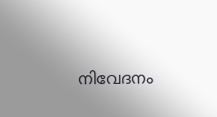നിവേദനം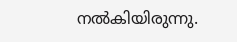നൽകിയിരുന്നു.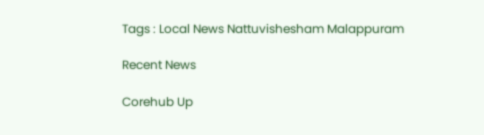Tags : Local News Nattuvishesham Malappuram

Recent News

Corehub Up